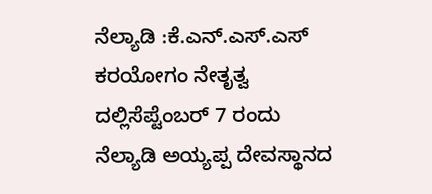ನೆಲ್ಯಾಡಿ :ಕೆ.ಎನ್.ಎಸ್.ಎಸ್ ಕರಯೋಗಂ ನೇತೃತ್ವ ದಲ್ಲಿಸೆಪ್ಟೆಂಬರ್ 7 ರಂದು ನೆಲ್ಯಾಡಿ ಅಯ್ಯಪ್ಪ ದೇವಸ್ಥಾನದ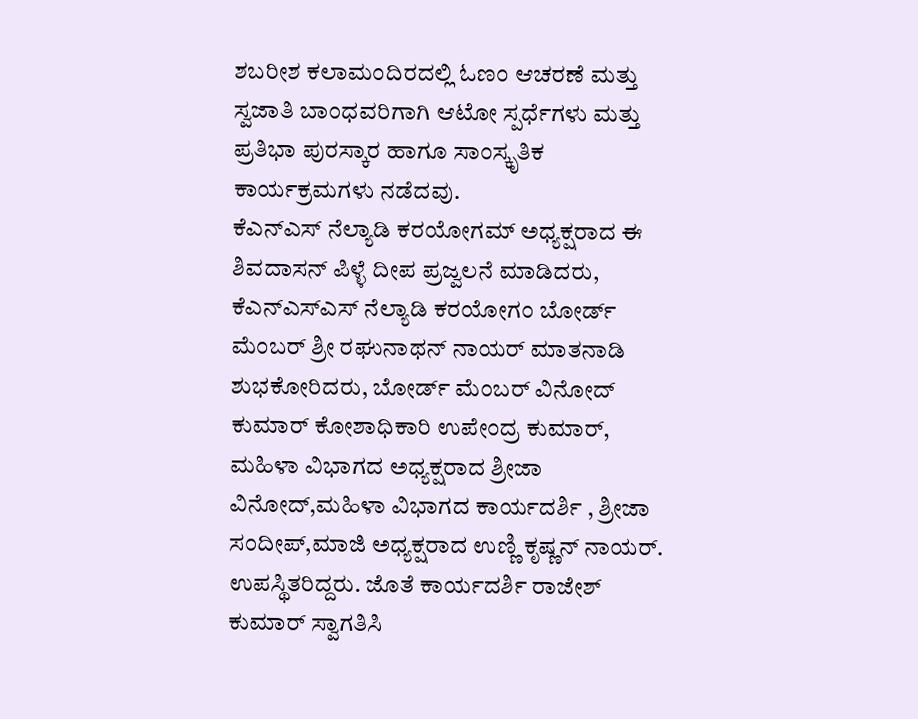ಶಬರೀಶ ಕಲಾಮಂದಿರದಲ್ಲಿ ಓಣಂ ಆಚರಣೆ ಮತ್ತು ಸ್ವಜಾತಿ ಬಾಂಧವರಿಗಾಗಿ ಆಟೋ ಸ್ಪರ್ಧೆಗಳು ಮತ್ತು ಪ್ರತಿಭಾ ಪುರಸ್ಕಾರ ಹಾಗೂ ಸಾಂಸ್ಕೃತಿಕ ಕಾರ್ಯಕ್ರಮಗಳು ನಡೆದವು.
ಕೆಎನ್ಎಸ್ ನೆಲ್ಯಾಡಿ ಕರಯೋಗಮ್ ಅಧ್ಯಕ್ಷರಾದ ಈ ಶಿವದಾಸನ್ ಪಿಳ್ಳೆ ದೀಪ ಪ್ರಜ್ವಲನೆ ಮಾಡಿದರು, ಕೆಎನ್ಎಸ್ಎಸ್ ನೆಲ್ಯಾಡಿ ಕರಯೋಗಂ ಬೋರ್ಡ್ ಮೆಂಬರ್ ಶ್ರೀ ರಘುನಾಥನ್ ನಾಯರ್ ಮಾತನಾಡಿ ಶುಭಕೋರಿದರು, ಬೋರ್ಡ್ ಮೆಂಬರ್ ವಿನೋದ್ ಕುಮಾರ್ ಕೋಶಾಧಿಕಾರಿ ಉಪೇಂದ್ರ ಕುಮಾರ್, ಮಹಿಳಾ ವಿಭಾಗದ ಅಧ್ಯಕ್ಷರಾದ ಶ್ರೀಜಾ ವಿನೋದ್,ಮಹಿಳಾ ವಿಭಾಗದ ಕಾರ್ಯದರ್ಶಿ , ಶ್ರೀಜಾ ಸಂದೀಪ್,ಮಾಜಿ ಅಧ್ಯಕ್ಷರಾದ ಉಣ್ಣಿ ಕೃಷ್ಣನ್ ನಾಯರ್. ಉಪಸ್ಥಿತರಿದ್ದರು. ಜೊತೆ ಕಾರ್ಯದರ್ಶಿ ರಾಜೇಶ್ ಕುಮಾರ್ ಸ್ವಾಗತಿಸಿ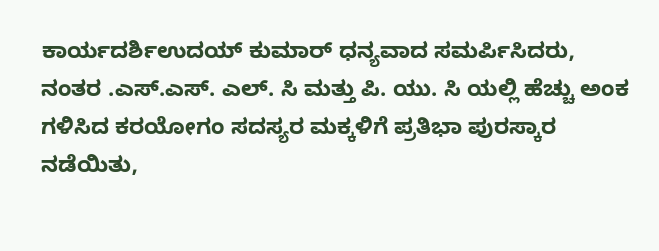ಕಾರ್ಯದರ್ಶಿಉದಯ್ ಕುಮಾರ್ ಧನ್ಯವಾದ ಸಮರ್ಪಿಸಿದರು, ನಂತರ .ಎಸ್.ಎಸ್. ಎಲ್. ಸಿ ಮತ್ತು ಪಿ. ಯು. ಸಿ ಯಲ್ಲಿ ಹೆಚ್ಚು ಅಂಕ ಗಳಿಸಿದ ಕರಯೋಗಂ ಸದಸ್ಯರ ಮಕ್ಕಳಿಗೆ ಪ್ರತಿಭಾ ಪುರಸ್ಕಾರ ನಡೆಯಿತು,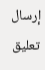إرسال تعليق